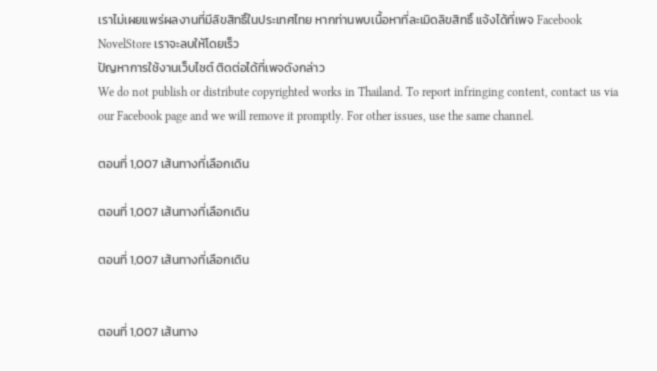เราไม่เผยแพร่ผลงานที่มีลิขสิทธิ์ในประเทศไทย หากท่านพบเนื้อหาที่ละเมิดลิขสิทธิ์ แจ้งได้ที่เพจ Facebook NovelStore เราจะลบให้โดยเร็ว
ปัญหาการใช้งานเว็บไซต์ ติดต่อได้ที่เพจดังกล่าว
We do not publish or distribute copyrighted works in Thailand. To report infringing content, contact us via our Facebook page and we will remove it promptly. For other issues, use the same channel.

ตอนที่ 1,007 เส้นทางที่เลือกเดิน

ตอนที่ 1,007 เส้นทางที่เลือกเดิน

ตอนที่ 1,007 เส้นทางที่เลือกเดิน


ตอนที่ 1,007 เส้นทาง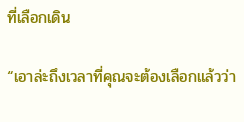ที่เลือกเดิน

“เอาล่ะถึงเวลาที่คุณจะต้องเลือกแล้วว่า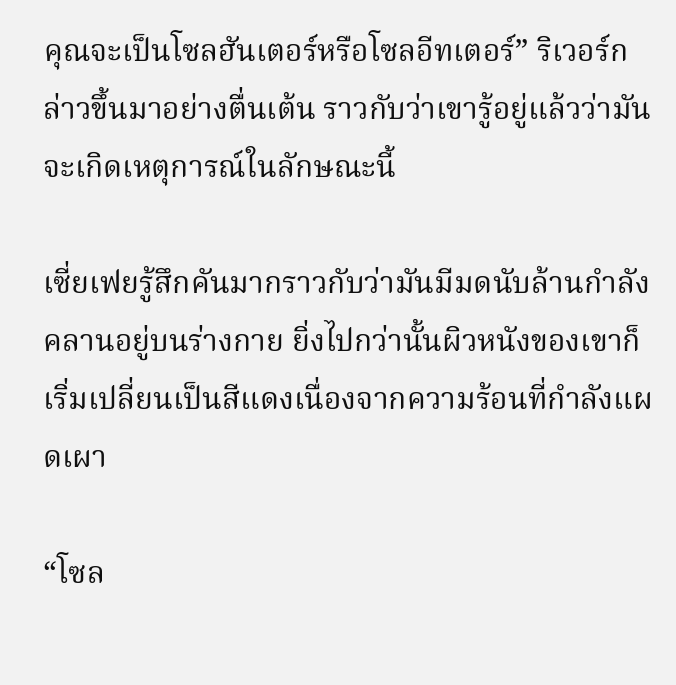คุณจะเป็นโซลฮันเตอร์หรือโซลอีทเตอร์” ริเวอร์กล่าวขึ้นมาอย่างตื่นเต้น ราวกับว่าเขารู้อยู่แล้วว่ามันจะเกิดเหตุการณ์ในลักษณะนี้

เซี่ยเฟยรู้สึกคันมากราวกับว่ามันมีมดนับล้านกำลังคลานอยู่บนร่างกาย ยิ่งไปกว่านั้นผิวหนังของเขาก็เริ่มเปลี่ยนเป็นสีแดงเนื่องจากความร้อนที่กำลังแผดเผา

“โซล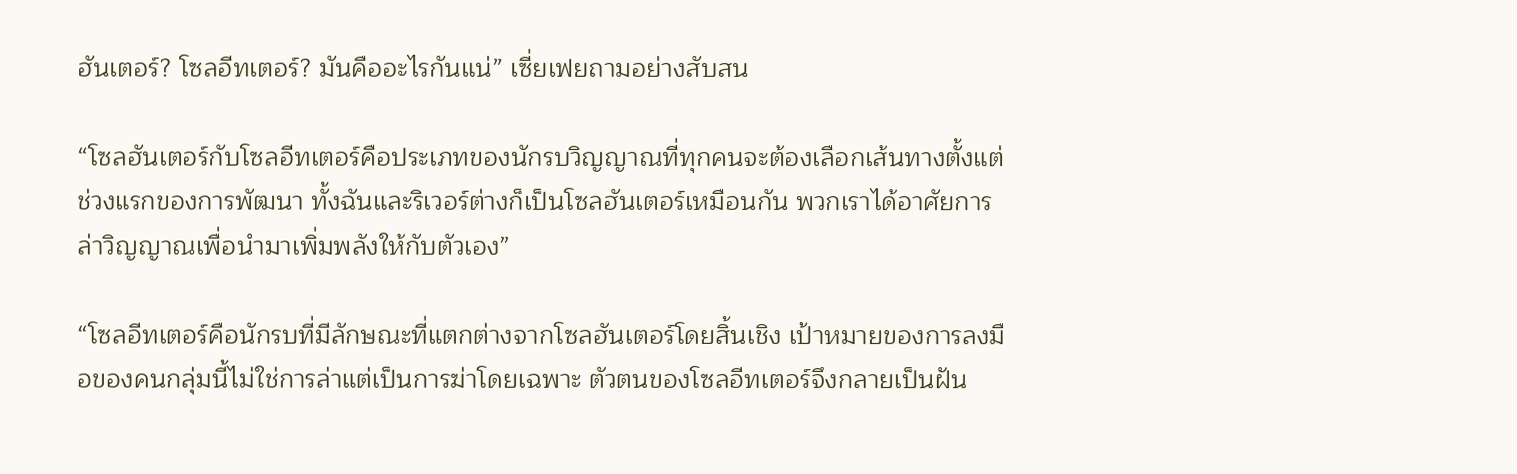ฮันเตอร์? โซลอีทเตอร์? มันคืออะไรกันแน่” เซี่ยเฟยถามอย่างสับสน

“โซลฮันเตอร์กับโซลอีทเตอร์คือประเภทของนักรบวิญญาณที่ทุกคนจะต้องเลือกเส้นทางตั้งแต่ช่วงแรกของการพัฒนา ทั้งฉันและริเวอร์ต่างก็เป็นโซลฮันเตอร์เหมือนกัน พวกเราได้อาศัยการล่าวิญญาณเพื่อนำมาเพิ่มพลังให้กับตัวเอง”

“โซลอีทเตอร์คือนักรบที่มีลักษณะที่แตกต่างจากโซลฮันเตอร์โดยสิ้นเชิง เป้าหมายของการลงมือของคนกลุ่มนี้ไม่ใช่การล่าแต่เป็นการฆ่าโดยเฉพาะ ตัวตนของโซลอีทเตอร์จึงกลายเป็นฝัน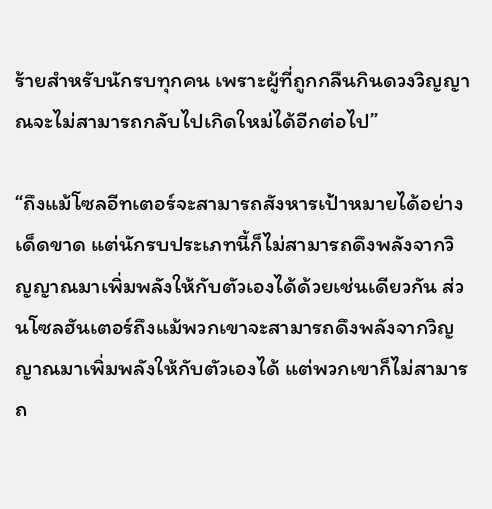ร้ายสำหรับนักรบทุกคน เพราะผู้ที่ถูกกลืนกินดวงวิญญาณจะไม่สามารถกลับไปเกิดใหม่ได้อีกต่อไป”

“ถึงแม้โซลอีทเตอร์จะสามารถสังหารเป้าหมายได้อย่างเด็ดขาด แต่นักรบประเภทนี้ก็ไม่สามารถดึงพลังจากวิญญาณมาเพิ่มพลังให้กับตัวเองได้ด้วยเช่นเดียวกัน ส่วนโซลฮันเตอร์ถึงแม้พวกเขาจะสามารถดึงพลังจากวิญญาณมาเพิ่มพลังให้กับตัวเองได้ แต่พวกเขาก็ไม่สามารถ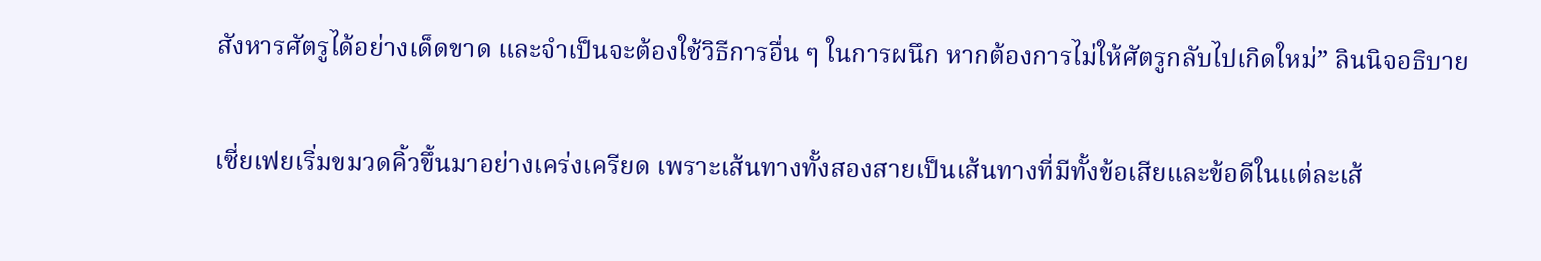สังหารศัตรูได้อย่างเด็ดขาด และจำเป็นจะต้องใช้วิธีการอื่น ๆ ในการผนึก หากต้องการไม่ให้ศัตรูกลับไปเกิดใหม่” ลินนิจอธิบาย

เซี่ยเฟยเริ่มขมวดคิ้วขึ้นมาอย่างเคร่งเครียด เพราะเส้นทางทั้งสองสายเป็นเส้นทางที่มีทั้งข้อเสียและข้อดีในแต่ละเส้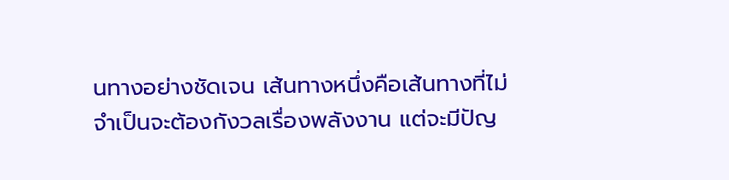นทางอย่างชัดเจน เส้นทางหนึ่งคือเส้นทางที่ไม่จำเป็นจะต้องกังวลเรื่องพลังงาน แต่จะมีปัญ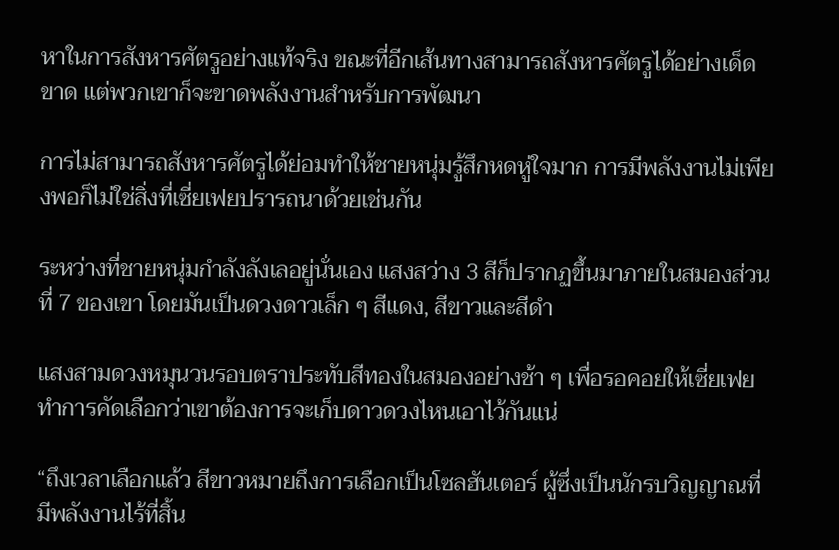หาในการสังหารศัตรูอย่างแท้จริง ขณะที่อีกเส้นทางสามารถสังหารศัตรูได้อย่างเด็ดขาด แต่พวกเขาก็จะขาดพลังงานสำหรับการพัฒนา

การไม่สามารถสังหารศัตรูได้ย่อมทำให้ชายหนุ่มรู้สึกหดหู่ใจมาก การมีพลังงานไม่เพียงพอก็ไม่ใช่สิ่งที่เซี่ยเฟยปรารถนาด้วยเช่นกัน

ระหว่างที่ชายหนุ่มกำลังลังเลอยู่นั่นเอง แสงสว่าง 3 สีก็ปรากฏขึ้นมาภายในสมองส่วนที่ 7 ของเขา โดยมันเป็นดวงดาวเล็ก ๆ สีแดง, สีขาวและสีดำ

แสงสามดวงหมุนวนรอบตราประทับสีทองในสมองอย่างช้า ๆ เพื่อรอคอยให้เซี่ยเฟยทำการคัดเลือกว่าเขาต้องการจะเก็บดาวดวงไหนเอาไว้กันแน่

“ถึงเวลาเลือกแล้ว สีขาวหมายถึงการเลือกเป็นโซลฮันเตอร์ ผู้ซึ่งเป็นนักรบวิญญาณที่มีพลังงานไร้ที่สิ้น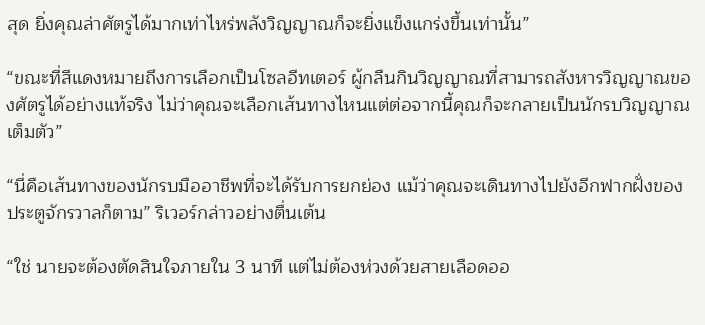สุด ยิ่งคุณล่าศัตรูได้มากเท่าไหร่พลังวิญญาณก็จะยิ่งแข็งแกร่งขึ้นเท่านั้น”

“ขณะที่สีแดงหมายถึงการเลือกเป็นโซลอีทเตอร์ ผู้กลืนกินวิญญาณที่สามารถสังหารวิญญาณของศัตรูได้อย่างแท้จริง ไม่ว่าคุณจะเลือกเส้นทางไหนแต่ต่อจากนี้คุณก็จะกลายเป็นนักรบวิญญาณเต็มตัว”

“นี่คือเส้นทางของนักรบมืออาชีพที่จะได้รับการยกย่อง แม้ว่าคุณจะเดินทางไปยังอีกฟากฝั่งของประตูจักรวาลก็ตาม” ริเวอร์กล่าวอย่างตื่นเต้น

“ใช่ นายจะต้องตัดสินใจภายใน 3 นาที แต่ไม่ต้องห่วงด้วยสายเลือดออ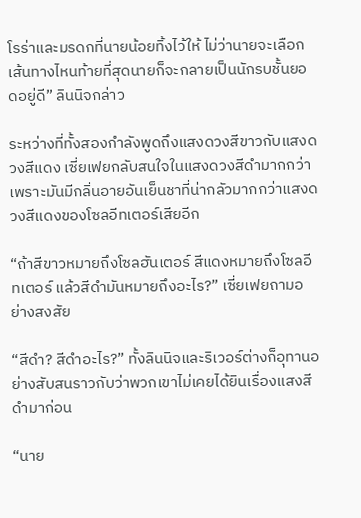โรร่าและมรดกที่นายน้อยทิ้งไว้ให้ ไม่ว่านายจะเลือกเส้นทางไหนท้ายที่สุดนายก็จะกลายเป็นนักรบชั้นยอดอยู่ดี” ลินนิจกล่าว

ระหว่างที่ทั้งสองกำลังพูดถึงแสงดวงสีขาวกับแสงดวงสีแดง เซี่ยเฟยกลับสนใจในแสงดวงสีดำมากกว่า เพราะมันมีกลิ่นอายอันเย็นชาที่น่ากลัวมากกว่าแสงดวงสีแดงของโซลอีทเตอร์เสียอีก

“ถ้าสีขาวหมายถึงโซลฮันเตอร์ สีแดงหมายถึงโซลอีทเตอร์ แล้วสีดำมันหมายถึงอะไร?” เซี่ยเฟยถามอย่างสงสัย

“สีดำ? สีดำอะไร?” ทั้งลินนิจและริเวอร์ต่างก็อุทานอย่างสับสนราวกับว่าพวกเขาไม่เคยได้ยินเรื่องแสงสีดำมาก่อน

“นาย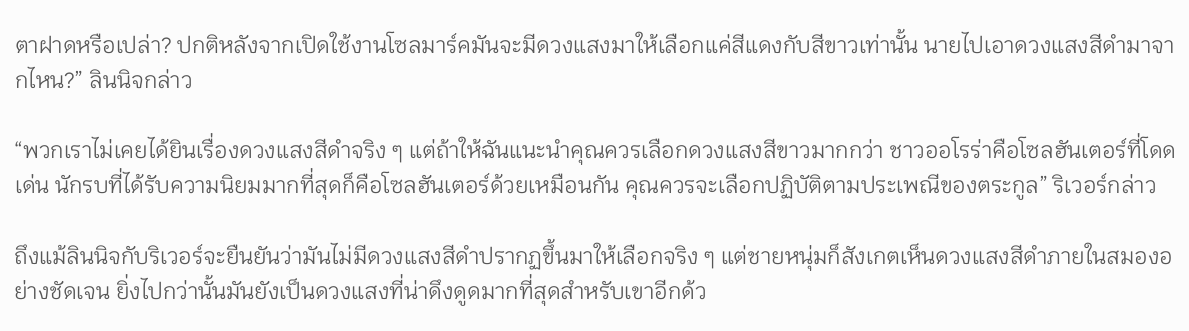ตาฝาดหรือเปล่า? ปกติหลังจากเปิดใช้งานโซลมาร์คมันจะมีดวงแสงมาให้เลือกแค่สีแดงกับสีขาวเท่านั้น นายไปเอาดวงแสงสีดำมาจากไหน?” ลินนิจกล่าว

“พวกเราไม่เคยได้ยินเรื่องดวงแสงสีดำจริง ๆ แต่ถ้าให้ฉันแนะนำคุณควรเลือกดวงแสงสีขาวมากกว่า ชาวออโรร่าคือโซลฮันเตอร์ที่โดดเด่น นักรบที่ได้รับความนิยมมากที่สุดก็คือโซลฮันเตอร์ด้วยเหมือนกัน คุณควรจะเลือกปฏิบัติตามประเพณีของตระกูล” ริเวอร์กล่าว

ถึงแม้ลินนิจกับริเวอร์จะยืนยันว่ามันไม่มีดวงแสงสีดำปรากฏขึ้นมาให้เลือกจริง ๆ แต่ชายหนุ่มก็สังเกตเห็นดวงแสงสีดำภายในสมองอย่างชัดเจน ยิ่งไปกว่านั้นมันยังเป็นดวงแสงที่น่าดึงดูดมากที่สุดสำหรับเขาอีกด้ว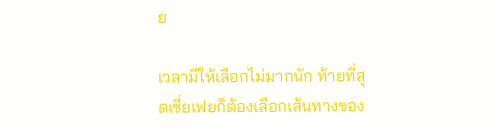ย

เวลามีให้เลือกไม่มากนัก ท้ายที่สุดเซี่ยเฟยก็ต้องเลือกเส้นทางของ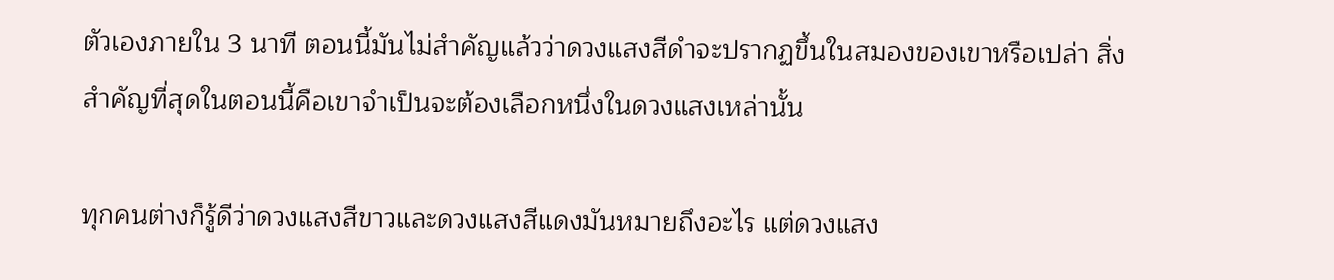ตัวเองภายใน 3 นาที ตอนนี้มันไม่สำคัญแล้วว่าดวงแสงสีดำจะปรากฏขึ้นในสมองของเขาหรือเปล่า สิ่งสำคัญที่สุดในตอนนี้คือเขาจำเป็นจะต้องเลือกหนึ่งในดวงแสงเหล่านั้น

ทุกคนต่างก็รู้ดีว่าดวงแสงสีขาวและดวงแสงสีแดงมันหมายถึงอะไร แต่ดวงแสง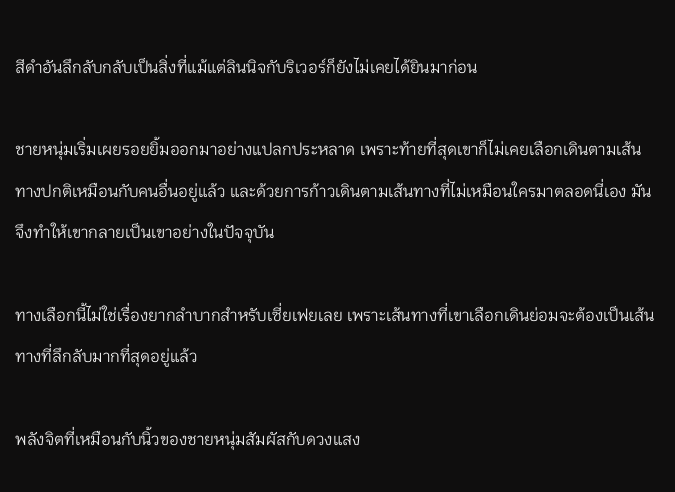สีดำอันลึกลับกลับเป็นสิ่งที่แม้แต่ลินนิจกับริเวอร์ก็ยังไม่เคยได้ยินมาก่อน

ชายหนุ่มเริ่มเผยรอยยิ้มออกมาอย่างแปลกประหลาด เพราะท้ายที่สุดเขาก็ไม่เคยเลือกเดินตามเส้นทางปกติเหมือนกับคนอื่นอยู่แล้ว และด้วยการก้าวเดินตามเส้นทางที่ไม่เหมือนใครมาตลอดนี่เอง มันจึงทำให้เขากลายเป็นเขาอย่างในปัจจุบัน

ทางเลือกนี้ไม่ใช่เรื่องยากลำบากสำหรับเซี่ยเฟยเลย เพราะเส้นทางที่เขาเลือกเดินย่อมจะต้องเป็นเส้นทางที่ลึกลับมากที่สุดอยู่แล้ว

พลังจิตที่เหมือนกับนิ้วของชายหนุ่มสัมผัสกับดวงแสง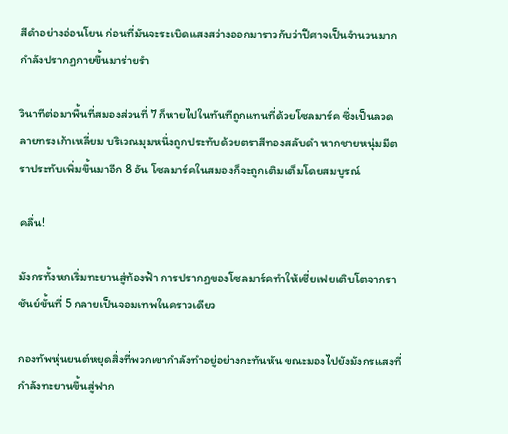สีดำอย่างอ่อนโยน ก่อนที่มันจะระเบิดแสงสว่างออกมาราวกับว่าปีศาจเป็นจำนวนมากกำลังปรากฏกายขึ้นมาร่ายรำ

วินาทีต่อมาพื้นที่สมองส่วนที่ 7 ก็หายไปในทันทีถูกแทนที่ด้วยโซลมาร์ค ซึ่งเป็นลวดลายทรงเก้าเหลี่ยม บริเวณมุมหนึ่งถูกประทับด้วยตราสีทองสลับดำ หากชายหนุ่มมีตราประทับเพิ่มขึ้นมาอีก 8 อัน โซลมาร์คในสมองก็จะถูกเติมเต็มโดยสมบูรณ์

คลื่น!

มังกรทั้งหกเริ่มทะยานสู่ท้องฟ้า การปรากฏของโซลมาร์คทำให้เซี่ยเฟยเติบโตจากราชันย์ขั้นที่ 5 กลายเป็นจอมเทพในคราวเดียว

กองทัพหุ่นยนต์หยุดสิ่งที่พวกเขากำลังทำอยู่อย่างกะทันหัน ขณะมองไปยังมังกรแสงที่กำลังทะยานขึ้นสู่ฟาก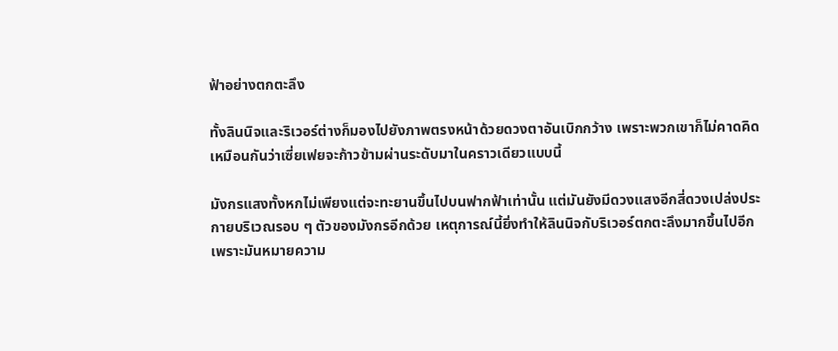ฟ้าอย่างตกตะลึง

ทั้งลินนิจและริเวอร์ต่างก็มองไปยังภาพตรงหน้าด้วยดวงตาอันเบิกกว้าง เพราะพวกเขาก็ไม่คาดคิดเหมือนกันว่าเซี่ยเฟยจะก้าวข้ามผ่านระดับมาในคราวเดียวแบบนี้

มังกรแสงทั้งหกไม่เพียงแต่จะทะยานขึ้นไปบนฟากฟ้าเท่านั้น แต่มันยังมีดวงแสงอีกสี่ดวงเปล่งประกายบริเวณรอบ ๆ ตัวของมังกรอีกด้วย เหตุการณ์นี้ยิ่งทำให้ลินนิจกับริเวอร์ตกตะลึงมากขึ้นไปอีก เพราะมันหมายความ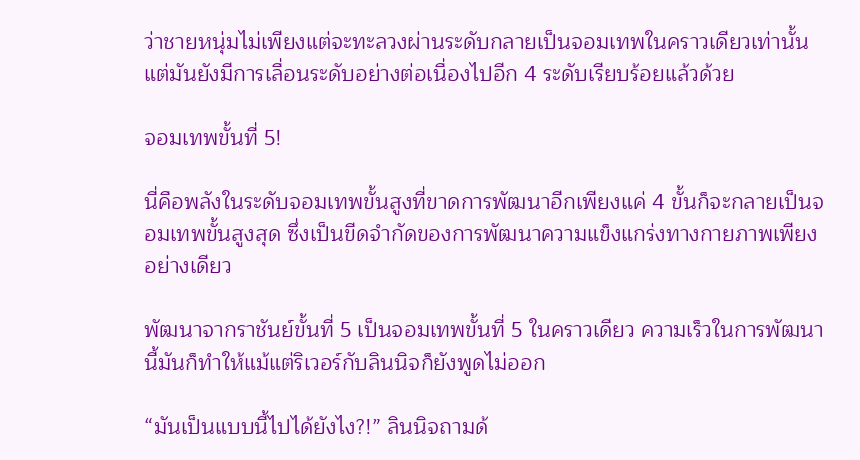ว่าชายหนุ่มไม่เพียงแต่จะทะลวงผ่านระดับกลายเป็นจอมเทพในคราวเดียวเท่านั้น แต่มันยังมีการเลื่อนระดับอย่างต่อเนื่องไปอีก 4 ระดับเรียบร้อยแล้วด้วย

จอมเทพขั้นที่ 5!

นี่คือพลังในระดับจอมเทพขั้นสูงที่ขาดการพัฒนาอีกเพียงแค่ 4 ขั้นก็จะกลายเป็นจอมเทพขั้นสูงสุด ซึ่งเป็นขีดจำกัดของการพัฒนาความแข็งแกร่งทางกายภาพเพียงอย่างเดียว

พัฒนาจากราชันย์ขั้นที่ 5 เป็นจอมเทพขั้นที่ 5 ในคราวเดียว ความเร็วในการพัฒนานี้มันก็ทำให้แม้แต่ริเวอร์กับลินนิจก็ยังพูดไม่ออก

“มันเป็นแบบนี้ไปได้ยังไง?!” ลินนิจถามด้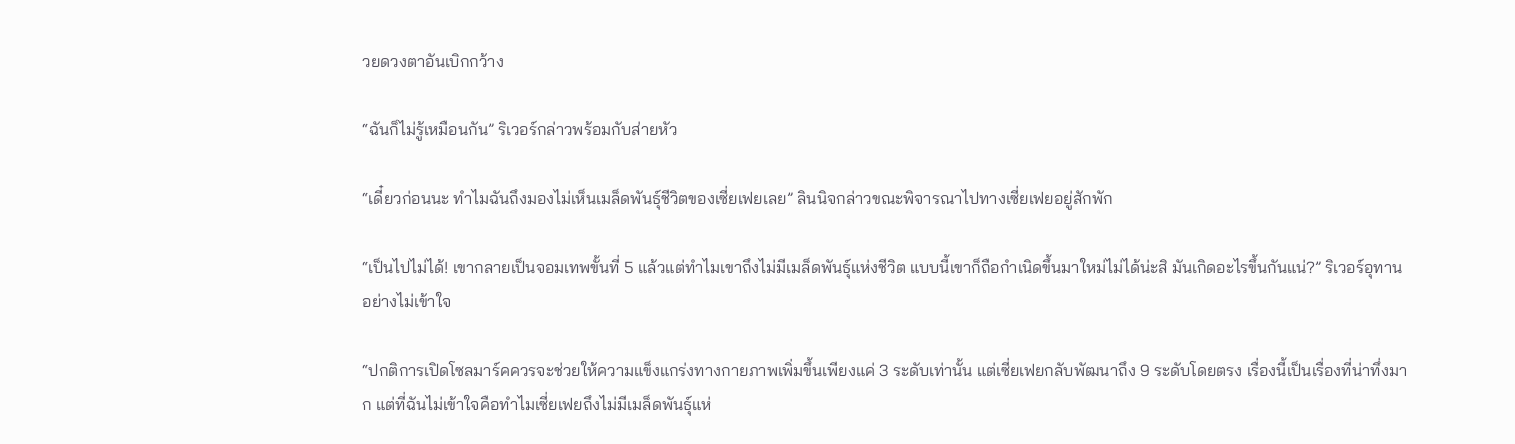วยดวงตาอันเบิกกว้าง

“ฉันก็ไม่รู้เหมือนกัน” ริเวอร์กล่าวพร้อมกับส่ายหัว

“เดี๋ยวก่อนนะ ทำไมฉันถึงมองไม่เห็นเมล็ดพันธุ์ชีวิตของเซี่ยเฟยเลย” ลินนิจกล่าวขณะพิจารณาไปทางเซี่ยเฟยอยู่สักพัก

“เป็นไปไม่ได้! เขากลายเป็นจอมเทพขั้นที่ 5 แล้วแต่ทำไมเขาถึงไม่มีเมล็ดพันธุ์แห่งชีวิต แบบนี้เขาก็ถือกำเนิดขึ้นมาใหม่ไม่ได้น่ะสิ มันเกิดอะไรขึ้นกันแน่?” ริเวอร์อุทานอย่างไม่เข้าใจ

“ปกติการเปิดโซลมาร์คควรจะช่วยให้ความแข็งแกร่งทางกายภาพเพิ่มขึ้นเพียงแค่ 3 ระดับเท่านั้น แต่เซี่ยเฟยกลับพัฒนาถึง 9 ระดับโดยตรง เรื่องนี้เป็นเรื่องที่น่าทึ่งมาก แต่ที่ฉันไม่เข้าใจคือทำไมเซี่ยเฟยถึงไม่มีเมล็ดพันธุ์แห่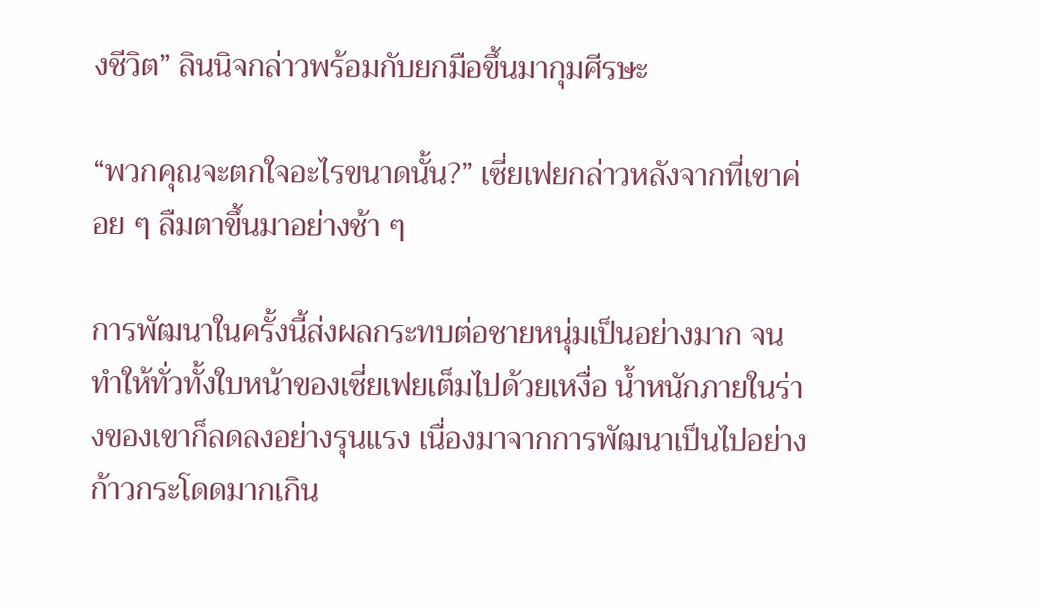งชีวิต” ลินนิจกล่าวพร้อมกับยกมือขึ้นมากุมศีรษะ

“พวกคุณจะตกใจอะไรขนาดนั้น?” เซี่ยเฟยกล่าวหลังจากที่เขาค่อย ๆ ลืมตาขึ้นมาอย่างช้า ๆ

การพัฒนาในครั้งนี้ส่งผลกระทบต่อชายหนุ่มเป็นอย่างมาก จนทำให้ทั่วทั้งใบหน้าของเซี่ยเฟยเต็มไปด้วยเหงื่อ น้ำหนักภายในร่างของเขาก็ลดลงอย่างรุนแรง เนื่องมาจากการพัฒนาเป็นไปอย่างก้าวกระโดดมากเกิน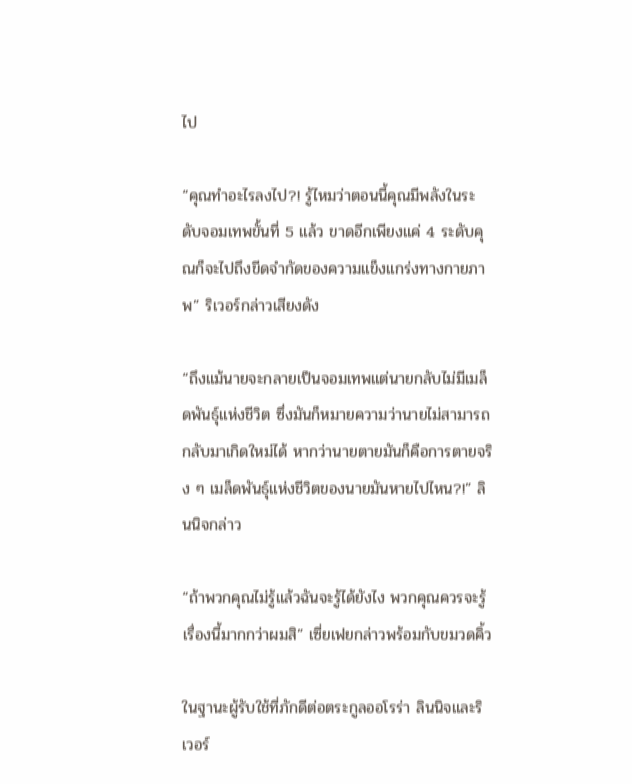ไป

“คุณทำอะไรลงไป?! รู้ไหมว่าตอนนี้คุณมีพลังในระดับจอมเทพขั้นที่ 5 แล้ว ขาดอีกเพียงแค่ 4 ระดับคุณก็จะไปถึงขีดจำกัดของความแข็งแกร่งทางกายภาพ” ริเวอร์กล่าวเสียงดัง

“ถึงแม้นายจะกลายเป็นจอมเทพแต่นายกลับไม่มีเมล็ดพันธุ์แห่งชีวิต ซึ่งมันก็หมายความว่านายไม่สามารถกลับมาเกิดใหม่ได้ หากว่านายตายมันก็คือการตายจริง ๆ เมล็ดพันธุ์แห่งชีวิตของนายมันหายไปไหน?!” ลินนิจกล่าว

“ถ้าพวกคุณไม่รู้แล้วฉันจะรู้ได้ยังไง พวกคุณควรจะรู้เรื่องนี้มากกว่าผมสิ” เซี่ยเฟยกล่าวพร้อมกับขมวดคิ้ว

ในฐานะผู้รับใช้ที่ภักดีต่อตระกูลออโรร่า ลินนิจและริเวอร์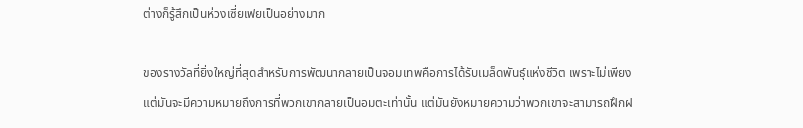ต่างก็รู้สึกเป็นห่วงเซี่ยเฟยเป็นอย่างมาก

ของรางวัลที่ยิ่งใหญ่ที่สุดสำหรับการพัฒนากลายเป็นจอมเทพคือการได้รับเมล็ดพันธุ์แห่งชีวิต เพราะไม่เพียงแต่มันจะมีความหมายถึงการที่พวกเขากลายเป็นอมตะเท่านั้น แต่มันยังหมายความว่าพวกเขาจะสามารถฝึกฝ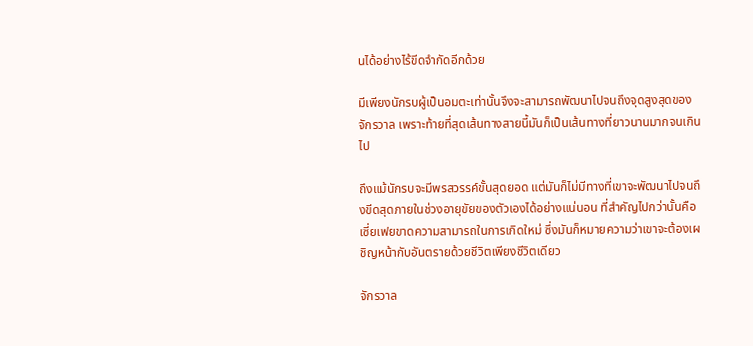นได้อย่างไร้ขีดจำกัดอีกด้วย

มีเพียงนักรบผู้เป็นอมตะเท่านั้นจึงจะสามารถพัฒนาไปจนถึงจุดสูงสุดของจักรวาล เพราะท้ายที่สุดเส้นทางสายนี้มันก็เป็นเส้นทางที่ยาวนานมากจนเกินไป

ถึงแม้นักรบจะมีพรสวรรค์ขั้นสุดยอด แต่มันก็ไม่มีทางที่เขาจะพัฒนาไปจนถึงขีดสุดภายในช่วงอายุขัยของตัวเองได้อย่างแน่นอน ที่สำคัญไปกว่านั้นคือเซี่ยเฟยขาดความสามารถในการเกิดใหม่ ซึ่งมันก็หมายความว่าเขาจะต้องเผชิญหน้ากับอันตรายด้วยชีวิตเพียงชีวิตเดียว

จักรวาล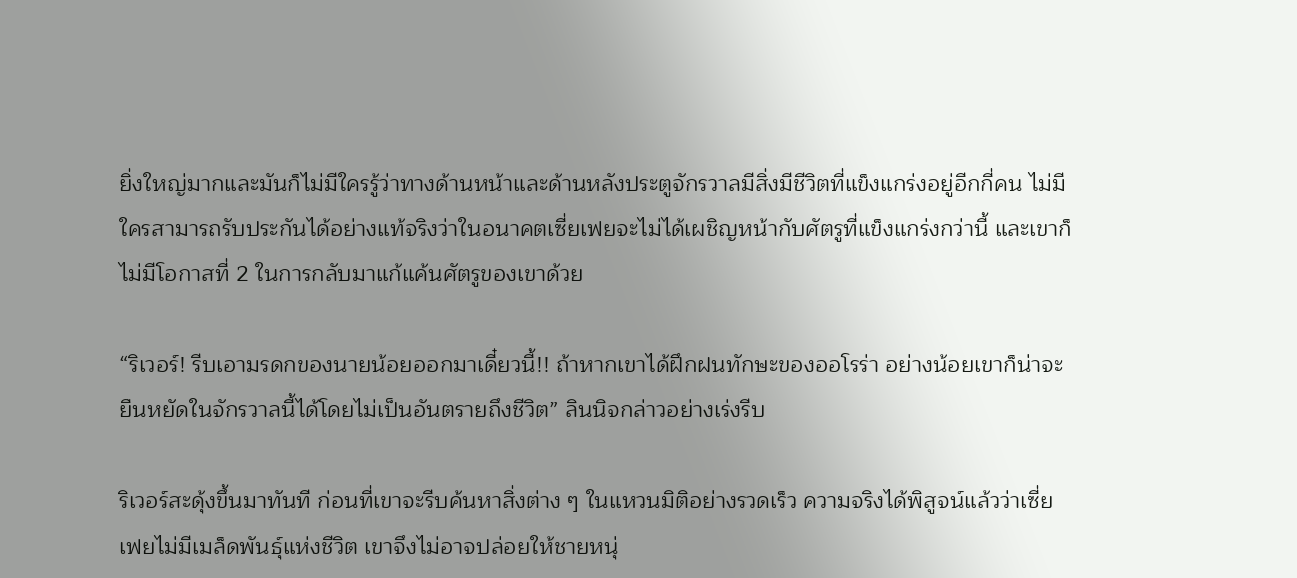ยิ่งใหญ่มากและมันก็ไม่มีใครรู้ว่าทางด้านหน้าและด้านหลังประตูจักรวาลมีสิ่งมีชีวิตที่แข็งแกร่งอยู่อีกกี่คน ไม่มีใครสามารถรับประกันได้อย่างแท้จริงว่าในอนาคตเซี่ยเฟยจะไม่ได้เผชิญหน้ากับศัตรูที่แข็งแกร่งกว่านี้ และเขาก็ไม่มีโอกาสที่ 2 ในการกลับมาแก้แค้นศัตรูของเขาด้วย

“ริเวอร์! รีบเอามรดกของนายน้อยออกมาเดี๋ยวนี้!! ถ้าหากเขาได้ฝึกฝนทักษะของออโรร่า อย่างน้อยเขาก็น่าจะยืนหยัดในจักรวาลนี้ได้โดยไม่เป็นอันตรายถึงชีวิต” ลินนิจกล่าวอย่างเร่งรีบ

ริเวอร์สะดุ้งขึ้นมาทันที ก่อนที่เขาจะรีบค้นหาสิ่งต่าง ๆ ในแหวนมิติอย่างรวดเร็ว ความจริงได้พิสูจน์แล้วว่าเซี่ยเฟยไม่มีเมล็ดพันธุ์แห่งชีวิต เขาจึงไม่อาจปล่อยให้ชายหนุ่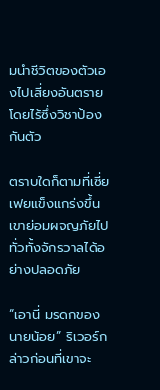มนำชีวิตของตัวเองไปเสี่ยงอันตรายโดยไร้ซึ่งวิชาป้องกันตัว

ตราบใดก็ตามที่เซี่ยเฟยแข็งแกร่งขึ้นเขาย่อมผจญภัยไปทั่วทั้งจักรวาลได้อย่างปลอดภัย

“เอานี่ มรดกของนายน้อย” ริเวอร์กล่าวก่อนที่เขาจะ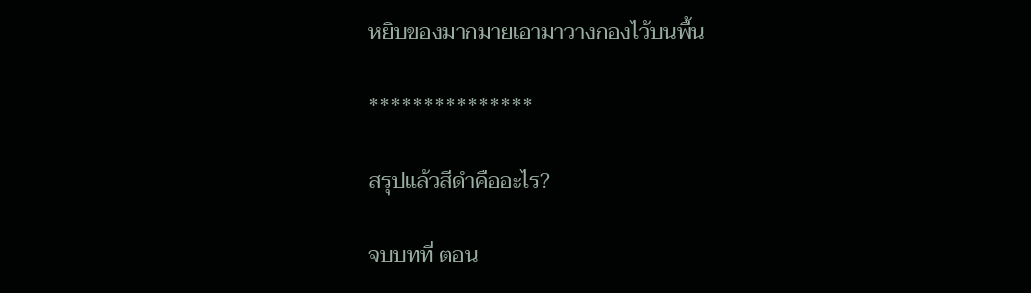หยิบของมากมายเอามาวางกองไว้บนพื้น

***************

สรุปแล้วสีดำคืออะไร?

จบบทที่ ตอน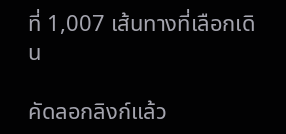ที่ 1,007 เส้นทางที่เลือกเดิน

คัดลอกลิงก์แล้ว